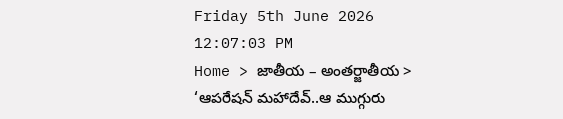Friday 5th June 2026
12:07:03 PM
Home > జాతీయ – అంతర్జాతీయ > ‘ఆపరేషన్ మహాదేవ్..ఆ ముగ్గురు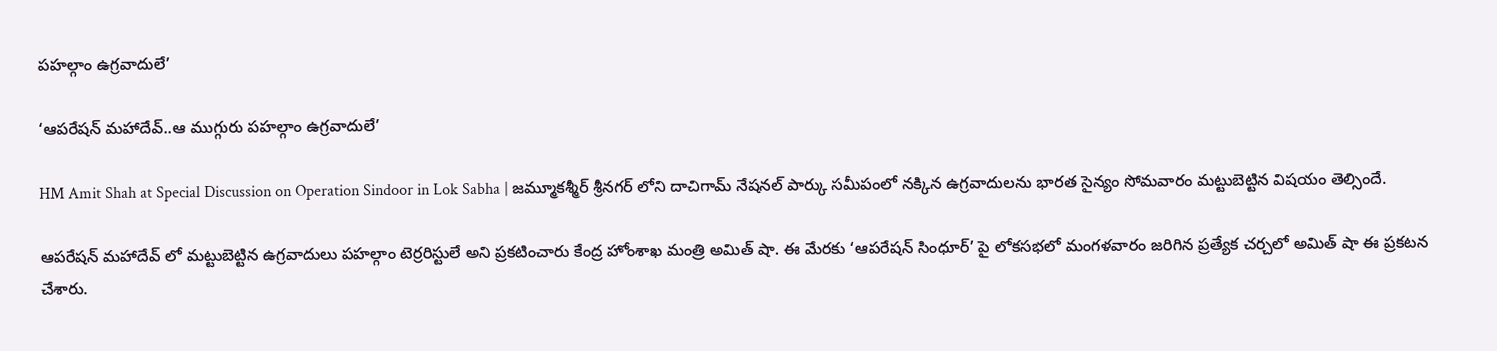పహల్గాం ఉగ్రవాదులే’

‘ఆపరేషన్ మహాదేవ్..ఆ ముగ్గురు పహల్గాం ఉగ్రవాదులే’

HM Amit Shah at Special Discussion on Operation Sindoor in Lok Sabha | జమ్మూకశ్మీర్ శ్రీనగర్ లోని దాచిగామ్ నేషనల్ పార్కు సమీపంలో నక్కిన ఉగ్రవాదులను భారత సైన్యం సోమవారం మట్టుబెట్టిన విషయం తెల్సిందే.

ఆపరేషన్ మహాదేవ్ లో మట్టుబెట్టిన ఉగ్రవాదులు పహల్గాం టెర్రరిస్టులే అని ప్రకటించారు కేంద్ర హోంశాఖ మంత్రి అమిత్ షా. ఈ మేరకు ‘ఆపరేషన్ సింధూర్’ పై లోకసభలో మంగళవారం జరిగిన ప్రత్యేక చర్చలో అమిత్ షా ఈ ప్రకటన చేశారు.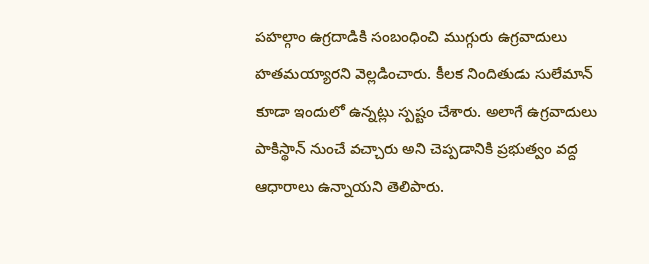పహల్గాం ఉగ్రదాడికి సంబంధించి ముగ్గురు ఉగ్రవాదులు హతమయ్యారని వెల్లడించారు. కీలక నిందితుడు సులేమాన్ కూడా ఇందులో ఉన్నట్లు స్పష్టం చేశారు. అలాగే ఉగ్రవాదులు పాకిస్థాన్ నుంచే వచ్చారు అని చెప్పడానికి ప్రభుత్వం వద్ద ఆధారాలు ఉన్నాయని తెలిపారు.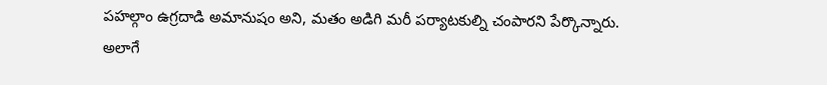పహల్గాం ఉగ్రదాడి అమానుషం అని, మతం అడిగి మరీ పర్యాటకుల్ని చంపారని పేర్కొన్నారు. అలాగే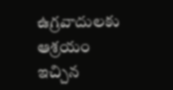ఉగ్రవాదులకు ఆశ్రయం ఇచ్చిన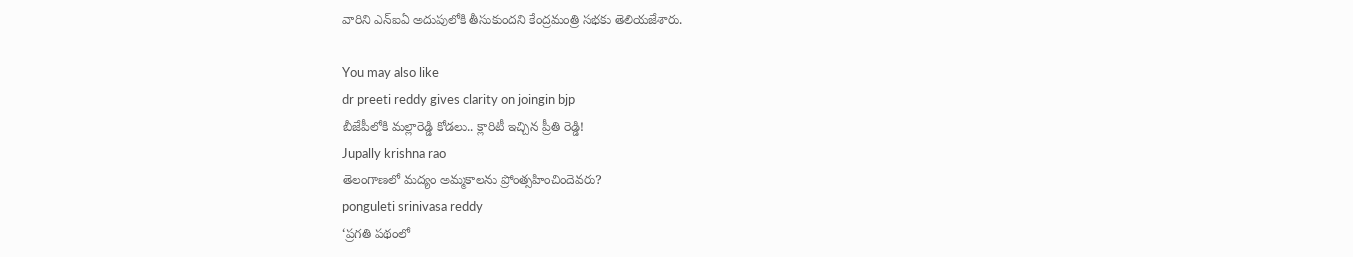వారిని ఎన్ఐఏ అదుపులోకి తీసుకుందని కేంద్రమంత్రి సభకు తెలియజేశారు.

You may also like
dr preeti reddy gives clarity on joingin bjp
బీజేపీలోకి మల్లారెడ్డి కోడలు.. క్లారిటీ ఇచ్చిన ప్రీతి రెడ్డి!
Jupally krishna rao
తెలంగాణలో మ‌ద్యం అమ్మ‌కాల‌ను ప్రోంత్స‌హించిందెవ‌రు?
ponguleti srinivasa reddy
‘ప్రగతి పథంలో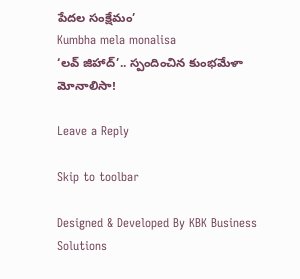పేదల సంక్షేమం’
Kumbha mela monalisa
‘లవ్ జిహాద్’.. స్పందించిన కుంభమేళా మోనాలిసా!

Leave a Reply

Skip to toolbar

Designed & Developed By KBK Business Solutions